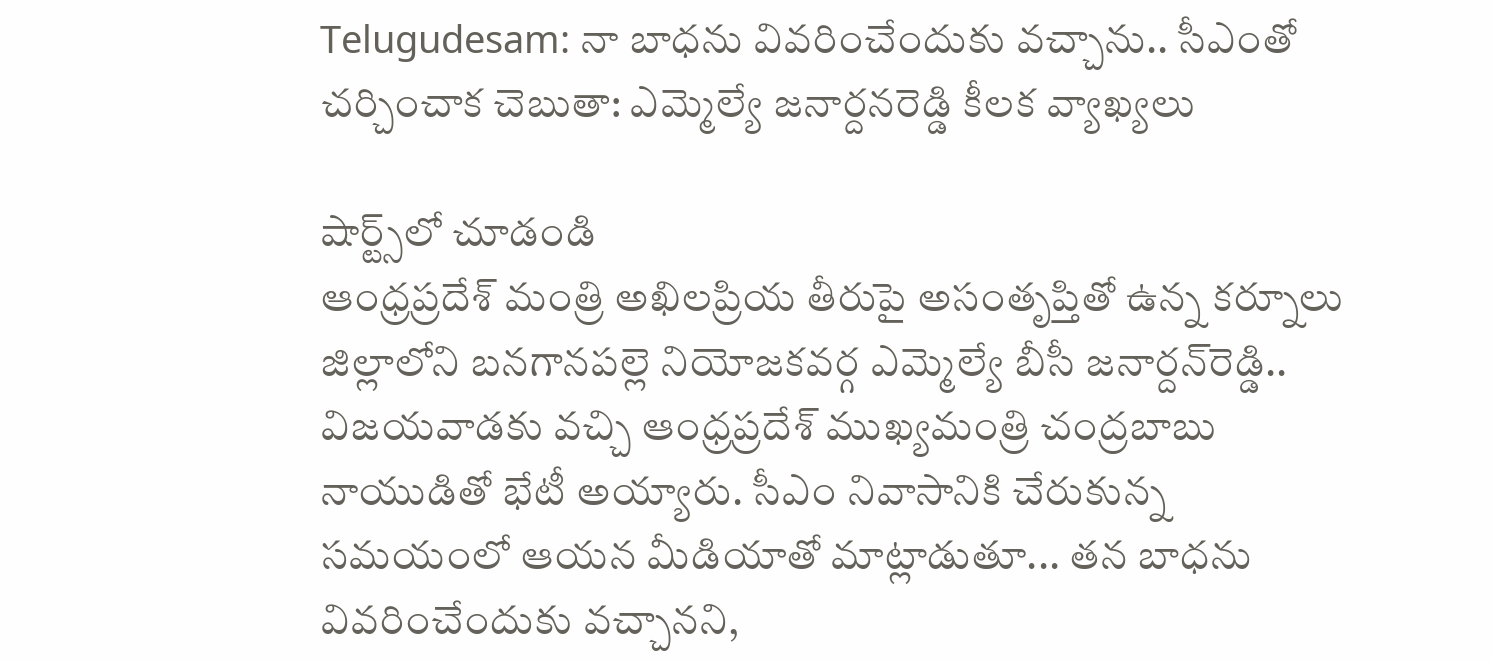Telugudesam: నా బాధను వివరించేందుకు వచ్చాను.. సీఎంతో చర్చించాక చెబుతా: ఎమ్మెల్యే జనార్దనరెడ్డి కీలక వ్యాఖ్యలు

షార్ట్స్‌లో చూడండి
ఆంధ్రప్రదేశ్‌ మంత్రి అఖిలప్రియ తీరుపై అసంతృప్తితో ఉన్న కర్నూలు జిల్లాలోని బనగానపల్లె నియోజకవర్గ ఎమ్మెల్యే బీసీ జనార్దన్‌రెడ్డి.. విజయవాడకు వచ్చి ఆంధ్రప్రదేశ్‌ ముఖ్యమంత్రి చంద్రబాబు నాయుడితో భేటీ అయ్యారు. సీఎం నివాసానికి చేరుకున్న సమయంలో ఆయన మీడియాతో మాట్లాడుతూ... తన బాధను వివరించేందుకు వచ్చానని,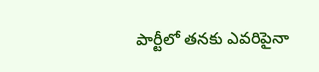పార్టీలో తనకు ఎవరిపైనా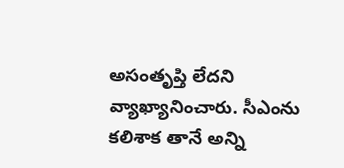అసంతృప్తి లేదని వ్యాఖ్యానించారు. సీఎంను కలిశాక తానే అన్ని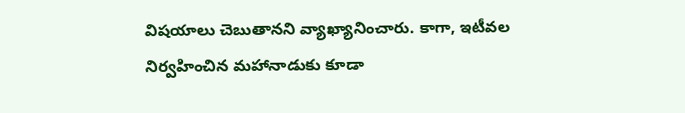విషయాలు చెబుతానని వ్యాఖ్యానించారు. కాగా, ఇటీవల నిర్వహించిన మహానాడుకు కూడా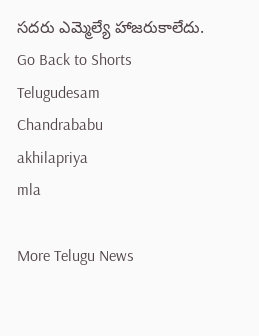సదరు ఎమ్మెల్యే హాజరుకాలేదు.
Go Back to Shorts
Telugudesam
Chandrababu
akhilapriya
mla

More Telugu News